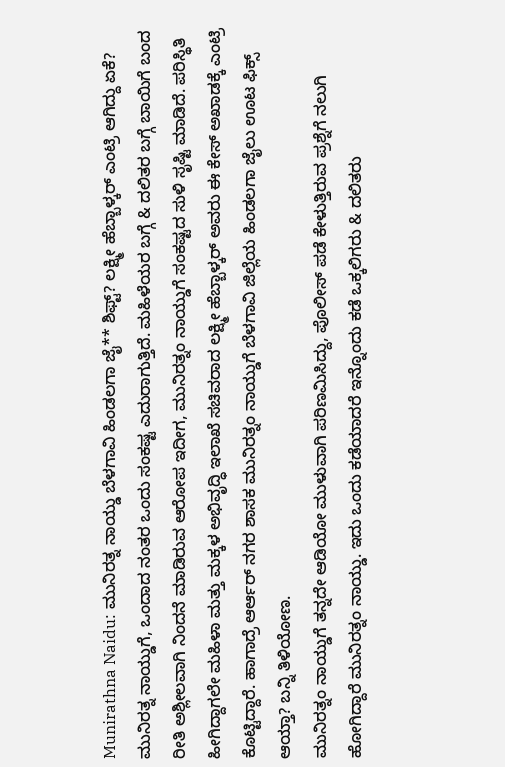Munirathna Naidu: ಮುನಿರತ್ನ ನಾಯ್ಡು ಬೆಳಗಾವಿ ಹಿಂಡಲಗಾ ಜೈ** ಶಿಫ್ಟ್? ಲಕ್ಷ್ಮೀ ಹೆಬ್ಬಾಳ್ಕರ್ ಎಂಟ್ರಿ ಆಗಿದ್ದು ಏಕೆ?
ಮುನಿರತ್ನ ನಾಯ್ಡುಗೆ, ಒಂದಾದ ನಂತರ ಒಂದು ಸಂಕಷ್ಟ ಎದುರಾಗುತ್ತಿದೆ. ಮಹಿಳೆಯರ ಬಗ್ಗೆ & ದಲಿತರ ಬಗ್ಗೆ ಬಾಯಿಗೆ ಬಂದ ರೀತಿ ಅಶ್ಲೀಲವಾಗಿ ನಿಂದನೆ ಮಾಡಿರುವ ಆರೋಪ ಇದೀಗ, ಮುನಿರತ್ನಂ ನಾಯ್ಡುಗೆ ಸಂಕಷ್ಟದ ಸುಳಿ ಸೃಷ್ಟಿ ಮಾಡಿದೆ. ಪರಿಸ್ಥಿತಿ ಹೀಗಿದ್ದಾಗಲೇ ಮಹಿಳಾ ಮತ್ತು ಮಕ್ಕಳ ಅಭಿವೃದ್ಧಿ ಇಲಾಖೆ ಸಚಿವರಾದ ಲಕ್ಷ್ಮೀ ಹೆಬ್ಬಾಳ್ಕರ್ ಅವರು ಈ ಕೇಸ್ ಅಖಾಡಕ್ಕೆ ಎಂಟ್ರಿ ಕೊಟ್ಟಿದ್ದಾರೆ. ಹಾಗಾದ್ರೆ ಆರ್ಆರ್ ನಗರ ಶಾಸಕ ಮುನಿರತ್ನಂ ನಾಯ್ಡುಗೆ ಬೆಳಗಾವಿ ಜಿಲ್ಲೆಯ ಹಿಂಡಲಗಾ ಜೈಲು ಊಟ ಫಿಕ್ಸ್ ಆಯ್ತಾ? ಬನ್ನಿ ತಿಳಿಯೋಣ.
ಮುನಿರತ್ನಂ ನಾಯ್ಡುಗೆ ತನ್ನದೇ ಆಡಿಯೋ ಮುಳುವಾಗಿ ಪರಿಣಮಿಸಿದ್ದು, ಪೊಲೀಸ್ ಪಡೆ ಕೇಳುತ್ತಿರುವ ಪ್ರಶ್ನೆಗೆ ನಲುಗಿ ಹೋಗಿದ್ದಾರೆ ಮುನಿರತ್ನಂ ನಾಯ್ಡು. ಇದು ಒಂದು ಕಡೆಯಾದರೆ ಇನ್ನೊಂದು ಕಡೆ ಒಕ್ಕಲಿಗರು & ದಲಿತರು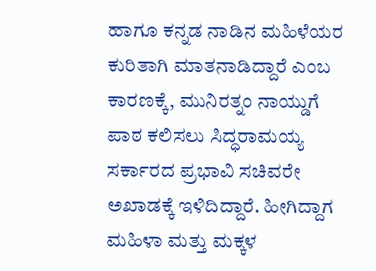ಹಾಗೂ ಕನ್ನಡ ನಾಡಿನ ಮಹಿಳೆಯರ ಕುರಿತಾಗಿ ಮಾತನಾಡಿದ್ದಾರೆ ಎಂಬ ಕಾರಣಕ್ಕೆ, ಮುನಿರತ್ನಂ ನಾಯ್ಡುಗೆ ಪಾಠ ಕಲಿಸಲು ಸಿದ್ಧರಾಮಯ್ಯ ಸರ್ಕಾರದ ಪ್ರಭಾವಿ ಸಚಿವರೇ ಅಖಾಡಕ್ಕೆ ಇಳಿದಿದ್ದಾರೆ. ಹೀಗಿದ್ದಾಗ ಮಹಿಳಾ ಮತ್ತು ಮಕ್ಕಳ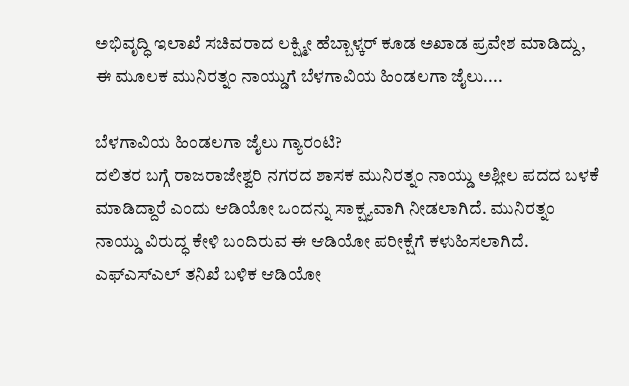ಅಭಿವೃದ್ಧಿ ಇಲಾಖೆ ಸಚಿವರಾದ ಲಕ್ಷ್ಮೀ ಹೆಬ್ಬಾಳ್ಕರ್ ಕೂಡ ಅಖಾಡ ಪ್ರವೇಶ ಮಾಡಿದ್ದು, ಈ ಮೂಲಕ ಮುನಿರತ್ನಂ ನಾಯ್ಡುಗೆ ಬೆಳಗಾವಿಯ ಹಿಂಡಲಗಾ ಜೈಲು....

ಬೆಳಗಾವಿಯ ಹಿಂಡಲಗಾ ಜೈಲು ಗ್ಯಾರಂಟಿ?
ದಲಿತರ ಬಗ್ಗೆ ರಾಜರಾಜೇಶ್ವರಿ ನಗರದ ಶಾಸಕ ಮುನಿರತ್ನಂ ನಾಯ್ಡು ಅಶ್ಲೀಲ ಪದದ ಬಳಕೆ ಮಾಡಿದ್ದಾರೆ ಎಂದು ಆಡಿಯೋ ಒಂದನ್ನು ಸಾಕ್ಷ್ಯವಾಗಿ ನೀಡಲಾಗಿದೆ. ಮುನಿರತ್ನಂ ನಾಯ್ಡು ವಿರುದ್ಧ ಕೇಳಿ ಬಂದಿರುವ ಈ ಆಡಿಯೋ ಪರೀಕ್ಷೆಗೆ ಕಳುಹಿಸಲಾಗಿದೆ. ಎಫ್ಎಸ್ಎಲ್ ತನಿಖೆ ಬಳಿಕ ಆಡಿಯೋ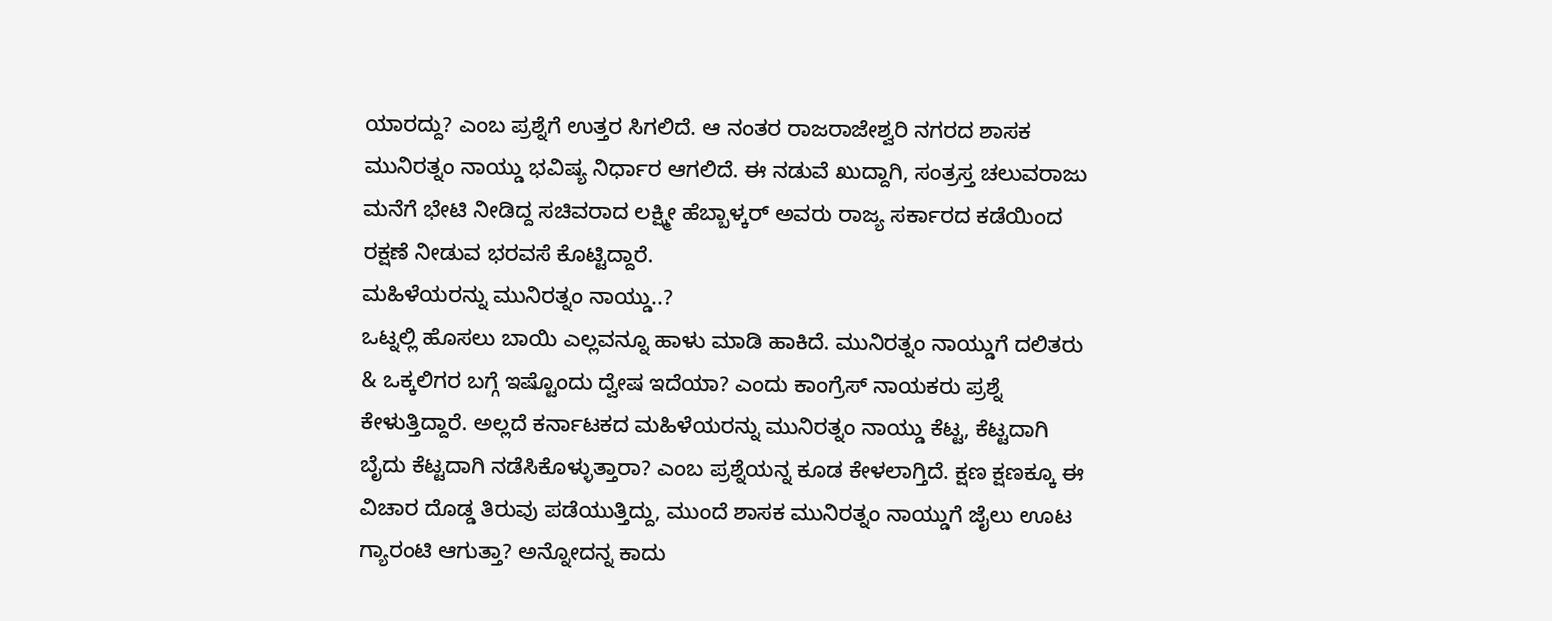ಯಾರದ್ದು? ಎಂಬ ಪ್ರಶ್ನೆಗೆ ಉತ್ತರ ಸಿಗಲಿದೆ. ಆ ನಂತರ ರಾಜರಾಜೇಶ್ವರಿ ನಗರದ ಶಾಸಕ ಮುನಿರತ್ನಂ ನಾಯ್ಡು ಭವಿಷ್ಯ ನಿರ್ಧಾರ ಆಗಲಿದೆ. ಈ ನಡುವೆ ಖುದ್ದಾಗಿ, ಸಂತ್ರಸ್ತ ಚಲುವರಾಜು ಮನೆಗೆ ಭೇಟಿ ನೀಡಿದ್ದ ಸಚಿವರಾದ ಲಕ್ಷ್ಮೀ ಹೆಬ್ಬಾಳ್ಕರ್ ಅವರು ರಾಜ್ಯ ಸರ್ಕಾರದ ಕಡೆಯಿಂದ ರಕ್ಷಣೆ ನೀಡುವ ಭರವಸೆ ಕೊಟ್ಟಿದ್ದಾರೆ.
ಮಹಿಳೆಯರನ್ನು ಮುನಿರತ್ನಂ ನಾಯ್ಡು..?
ಒಟ್ನಲ್ಲಿ ಹೊಸಲು ಬಾಯಿ ಎಲ್ಲವನ್ನೂ ಹಾಳು ಮಾಡಿ ಹಾಕಿದೆ. ಮುನಿರತ್ನಂ ನಾಯ್ಡುಗೆ ದಲಿತರು & ಒಕ್ಕಲಿಗರ ಬಗ್ಗೆ ಇಷ್ಟೊಂದು ದ್ವೇಷ ಇದೆಯಾ? ಎಂದು ಕಾಂಗ್ರೆಸ್ ನಾಯಕರು ಪ್ರಶ್ನೆ ಕೇಳುತ್ತಿದ್ದಾರೆ. ಅಲ್ಲದೆ ಕರ್ನಾಟಕದ ಮಹಿಳೆಯರನ್ನು ಮುನಿರತ್ನಂ ನಾಯ್ಡು ಕೆಟ್ಟ, ಕೆಟ್ಟದಾಗಿ ಬೈದು ಕೆಟ್ಟದಾಗಿ ನಡೆಸಿಕೊಳ್ಳುತ್ತಾರಾ? ಎಂಬ ಪ್ರಶ್ನೆಯನ್ನ ಕೂಡ ಕೇಳಲಾಗ್ತಿದೆ. ಕ್ಷಣ ಕ್ಷಣಕ್ಕೂ ಈ ವಿಚಾರ ದೊಡ್ಡ ತಿರುವು ಪಡೆಯುತ್ತಿದ್ದು, ಮುಂದೆ ಶಾಸಕ ಮುನಿರತ್ನಂ ನಾಯ್ಡುಗೆ ಜೈಲು ಊಟ ಗ್ಯಾರಂಟಿ ಆಗುತ್ತಾ? ಅನ್ನೋದನ್ನ ಕಾದು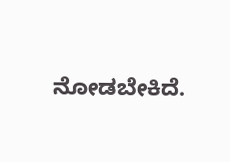ನೋಡಬೇಕಿದೆ.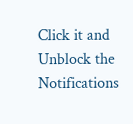Click it and Unblock the Notifications